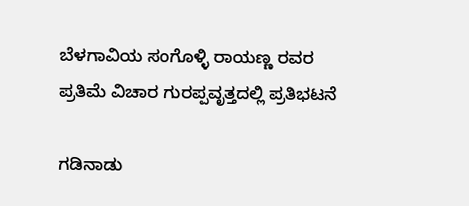ಬೆಳಗಾವಿಯ ಸಂಗೊಳ್ಳಿ ರಾಯಣ್ಣ ರವರ ಪ್ರತಿಮೆ ವಿಚಾರ ಗುರಪ್ಪವೃತ್ತದಲ್ಲಿ ಪ್ರತಿಭಟನೆ

ಗಡಿನಾಡು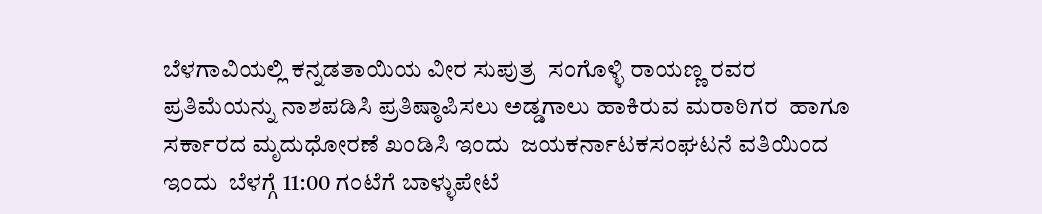ಬೆಳಗಾವಿಯಲ್ಲಿ ಕನ್ನಡತಾಯಿಯ ವೀರ ಸುಪುತ್ರ  ಸಂಗೊಳ್ಳಿ ರಾಯಣ್ಣ ರವರ ಪ್ರತಿಮೆಯನ್ನು ನಾಶಪಡಿಸಿ ಪ್ರತಿಷ್ಠಾಪಿಸಲು ಅಡ್ಡಗಾಲು ಹಾಕಿರುವ ಮರಾಠಿಗರ  ಹಾಗೂ ಸರ್ಕಾರದ ಮೃದುಧೋರಣೆ ಖಂಡಿಸಿ ಇಂದು  ಜಯಕರ್ನಾಟಕಸಂಘಟನೆ ವತಿಯಿಂದ ಇಂದು  ಬೆಳಗ್ಗೆ 11:00 ಗಂಟೆಗೆ ಬಾಳ್ಳುಪೇಟೆ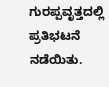ಗುರಪ್ಪವೃತ್ತದಲ್ಲಿ ಪ್ರತಿಭಟನೆ ನಡೆಯಿತು.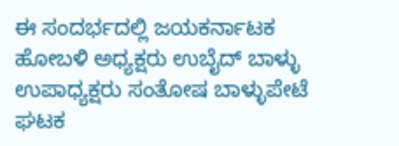ಈ ಸಂದರ್ಭದಲ್ಲಿ ಜಯಕರ್ನಾಟಕ ಹೋಬಳಿ ಅಧ್ಯಕ್ಷರು ಉಬೈದ್ ಬಾಳ್ಳು ಉಪಾಧ್ಯಕ್ಷರು ಸಂತೋಷ ಬಾಳ್ಳುಪೇಟೆ ಘಟಕ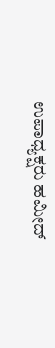ಉಪಾಧ್ಯಕ್ಷರು ಹಮೀದ್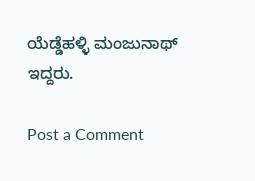ಯೆಡ್ಡೆಹಳ್ಳಿ ಮಂಜುನಾಥ್ ಇದ್ದರು.

Post a Comment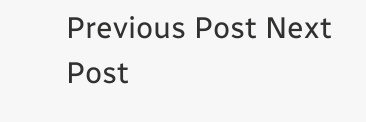Previous Post Next Post